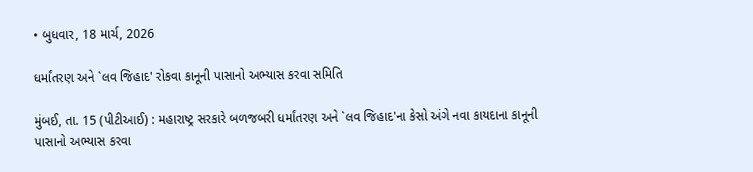• બુધવાર, 18 માર્ચ, 2026

ધર્માંતરણ અને `લવ જિહાદ' રોકવા કાનૂની પાસાનો અભ્યાસ કરવા સમિતિ

મુંબઈ, તા. 15 (પીટીઆઈ) : મહારાષ્ટ્ર સરકારે બળજબરી ધર્માંતરણ અને `લવ જિહાદ'ના કેસો અંગે નવા કાયદાના કાનૂની પાસાનો અભ્યાસ કરવા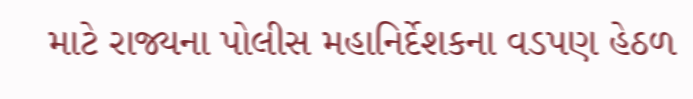માટે રાજ્યના પોલીસ મહાનિર્દેશકના વડપણ હેઠળ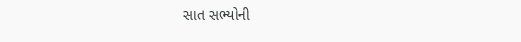સાત સભ્યોની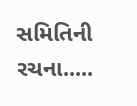સમિતિની રચના.....